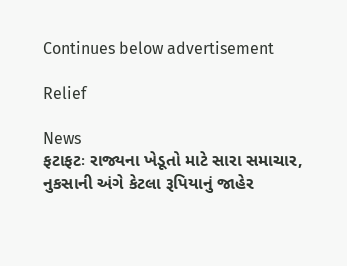Continues below advertisement

Relief

News
ફટાફટઃ રાજ્યના ખેડૂતો માટે સારા સમાચાર, નુકસાની અંગે કેટલા રૂપિયાનું જાહેર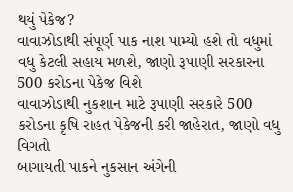થયું પેકેજ?
વાવાઝોડાથી સંપૂર્ણ પાક નાશ પામ્યો હશે તો વધુમાં વધુ કેટલી સહાય મળશે, જાણો રૂપાણી સરકારના 500 કરોડના પેકેજ વિશે
વાવાઝોડાથી નુકશાન માટે રૂપાણી સરકારે 500 કરોડના કૃષિ રાહત પેકેજની કરી જાહેરાત, જાણો વધુ વિગતો
બાગાયતી પાકને નુકસાન અંગેની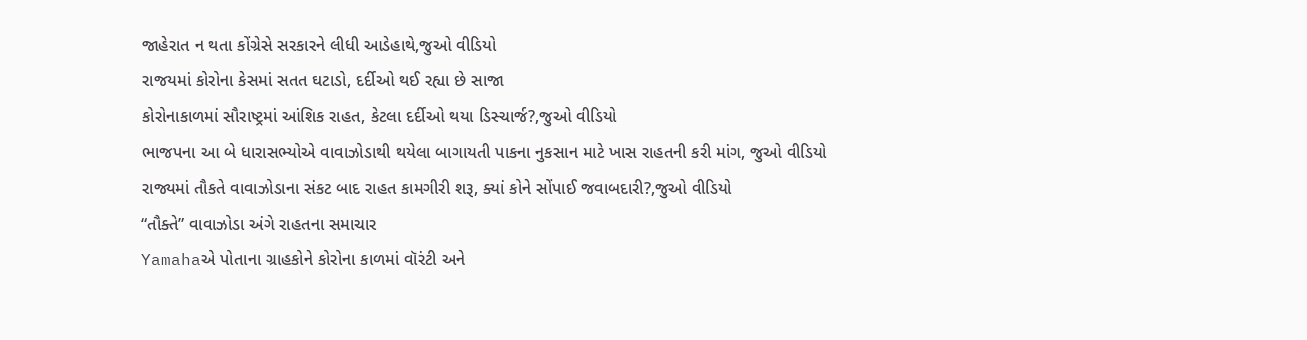જાહેરાત ન થતા કોંગ્રેસે સરકારને લીધી આડેહાથે,જુઓ વીડિયો
રાજયમાં કોરોના કેસમાં સતત ઘટાડો, દર્દીઓ થઈ રહ્યા છે સાજા
કોરોનાકાળમાં સૌરાષ્ટ્રમાં આંશિક રાહત, કેટલા દર્દીઓ થયા ડિસ્ચાર્જ?,જુઓ વીડિયો
ભાજપના આ બે ધારાસભ્યોએ વાવાઝોડાથી થયેલા બાગાયતી પાકના નુકસાન માટે ખાસ રાહતની કરી માંગ, જુઓ વીડિયો
રાજ્યમાં તૌકતે વાવાઝોડાના સંકટ બાદ રાહત કામગીરી શરૂ, ક્યાં કોને સોંપાઈ જવાબદારી?,જુઓ વીડિયો
“તૌક્તે” વાવાઝોડા અંગે રાહતના સમાચાર
Yamahaએ પોતાના ગ્રાહકોને કોરોના કાળમાં વૉરંટી અને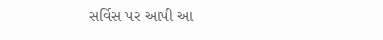સર્વિસ પર આપી આ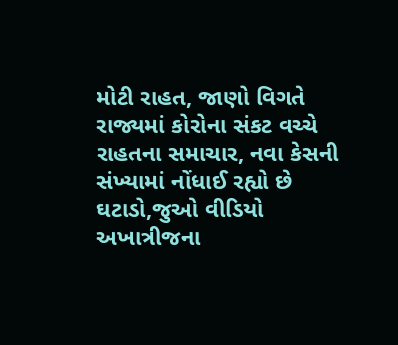મોટી રાહત, જાણો વિગતે
રાજ્યમાં કોરોના સંકટ વચ્ચે રાહતના સમાચાર, નવા કેસની સંખ્યામાં નોંધાઈ રહ્યો છે ઘટાડો,જુઓ વીડિયો
અખાત્રીજના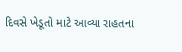દિવસે ખેડૂતો માટે આવ્યા રાહતના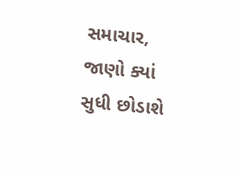સમાચાર, જાણો ક્યાં સુધી છોડાશે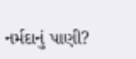નર્મદાનું પાણી?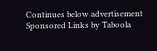Continues below advertisement
Sponsored Links by Taboola